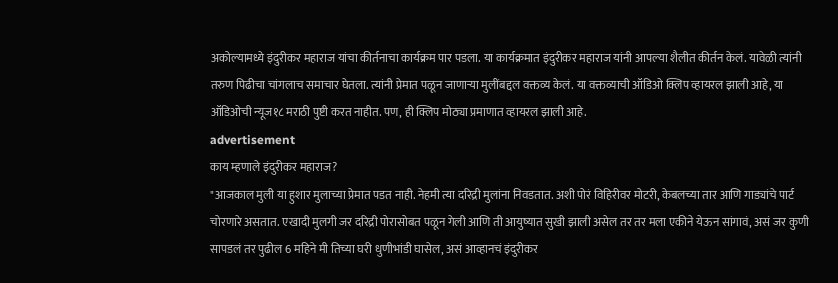अकोल्यामध्ये इंदुरीकर महाराज यांचा कीर्तनाचा कार्यक्रम पार पडला. या कार्यक्रमात इंदुरीकर महाराज यांनी आपल्या शैलीत कीर्तन केलं. यावेळी त्यांनी तरुण पिढीचा चांगलाच समाचार घेतला. त्यांनी प्रेमात पळून जाणाऱ्या मुलींबद्दल वक्तव्य केलं. या वक्तव्याची ऑडिओ क्लिप व्हायरल झाली आहे, या ऑडिओची न्यूज१८ मराठी पुष्टी करत नाहीत. पण, ही क्लिप मोठ्या प्रमाणात व्हायरल झाली आहे.
advertisement
काय म्हणाले इंदुरीकर महाराज?
"आजकाल मुली या हुशार मुलाच्या प्रेमात पडत नाही. नेहमी त्या दरिद्री मुलांना निवडतात. अशी पोरं विहिरीवर मोटरी, केबलच्या तार आणि गाड्यांचे पार्ट चोरणारे असतात. एखादी मुलगी जर दरिद्री पोरासोबत पळून गेली आणि ती आयुष्यात सुखी झाली असेल तर तर मला एकीने येऊन सांगावं, असं जर कुणी सापडलं तर पुढील 6 महिने मी तिच्या घरी धुणीभांडी घासेल, असं आव्हानचं इंदुरीकर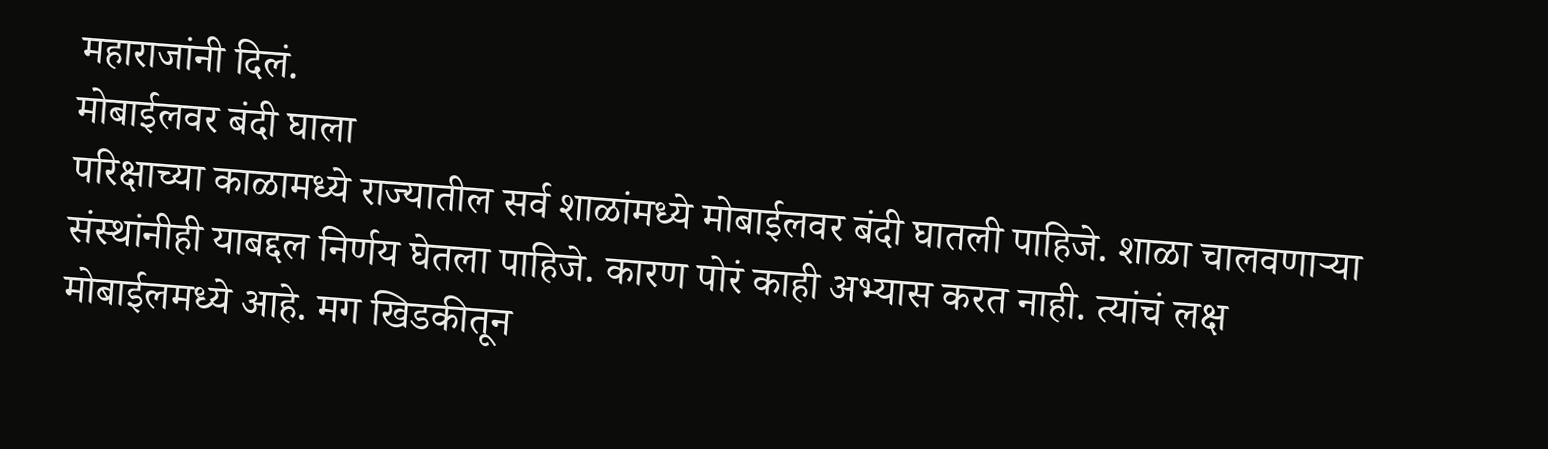महाराजांनी दिलं.
मोबाईलवर बंदी घाला
परिक्षाच्या काळामध्ये राज्यातील सर्व शाळांमध्ये मोबाईलवर बंदी घातली पाहिजे. शाळा चालवणाऱ्या संस्थांनीही याबद्दल निर्णय घेतला पाहिजे. कारण पोरं काही अभ्यास करत नाही. त्यांचं लक्ष मोबाईलमध्ये आहे. मग खिडकीतून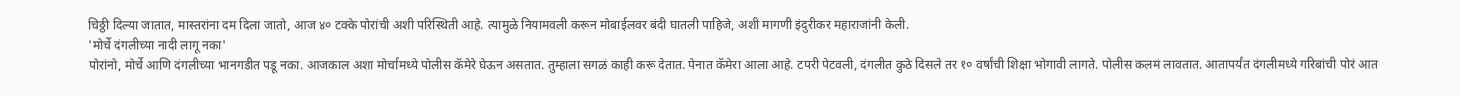चिठ्ठी दिल्या जातात, मास्तरांना दम दिला जातो, आज ४० टक्के पोरांची अशी परिस्थिती आहे. त्यामुळे नियामवली करून मोबाईलवर बंदी घातली पाहिजे, अशी मागणी इंदुरीकर महाराजांनी केली.
'मोर्चे दंगलीच्या नादी लागू नका'
पोरांनो, मोर्चे आणि दंगलीच्या भानगडीत पडू नका. आजकाल अशा मोर्चामध्ये पोलीस कॅमेरे घेऊन असतात. तुम्हाला सगळं काही करू देतात. पेनात कॅमेरा आला आहे. टपरी पेटवली, दंगलीत कुठे दिसले तर १० वर्षांची शिक्षा भोगावी लागते. पोलीस कलमं लावतात. आतापर्यंत दंगलीमध्ये गरिबांची पोरं आत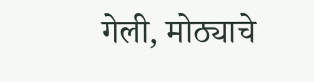गेली, मोठ्याचे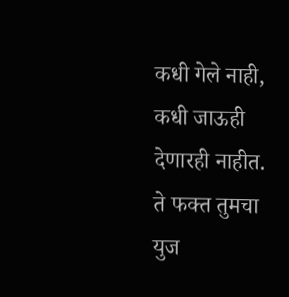कधी गेले नाही, कधी जाऊही देणारही नाहीत. ते फक्त तुमचा युज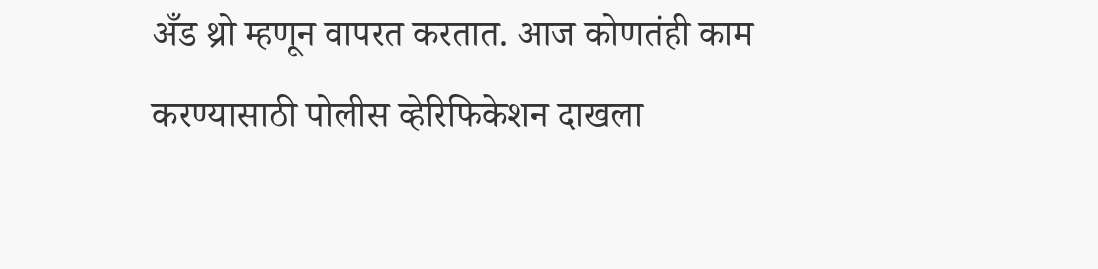अँड थ्रो म्हणून वापरत करतात. आज कोणतंही काम करण्यासाठी पोलीस व्हेरिफिकेशन दाखला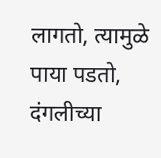लागतो, त्यामुळे पाया पडतो, दंगलीच्या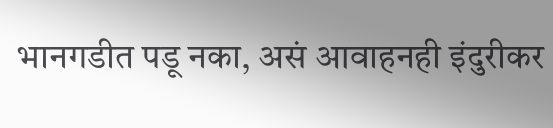भानगडीत पडू नका, असं आवाहनही इंदुरीकर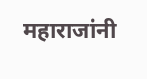महाराजांनी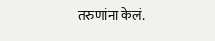तरुणांना केलं.